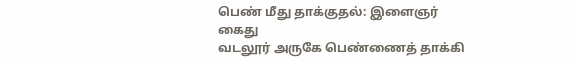பெண் மீது தாக்குதல்: இளைஞர் கைது
வடலூர் அருகே பெண்ணைத் தாக்கி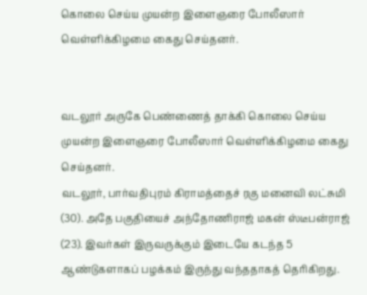கொலை செய்ய முயன்ற இளைஞரை போலீஸார் வெள்ளிக்கிழமை கைது செய்தனர்.


வடலூர் அருகே பெண்ணைத் தாக்கி கொலை செய்ய முயன்ற இளைஞரை போலீஸார் வெள்ளிக்கிழமை கைது செய்தனர்.
வடலூர், பார்வதிபுரம் கிராமத்தைச் ரகு மனைவி லட்சுமி (30). அதே பகுதியைச் அந்தோணிராஜ் மகன் ஸ்டீபன்ராஜ் (23). இவர்கள் இருவருக்கும் இடையே கடந்த 5 ஆண்டுகளாகப் பழக்கம் இருந்து வந்ததாகத் தெரிகிறது.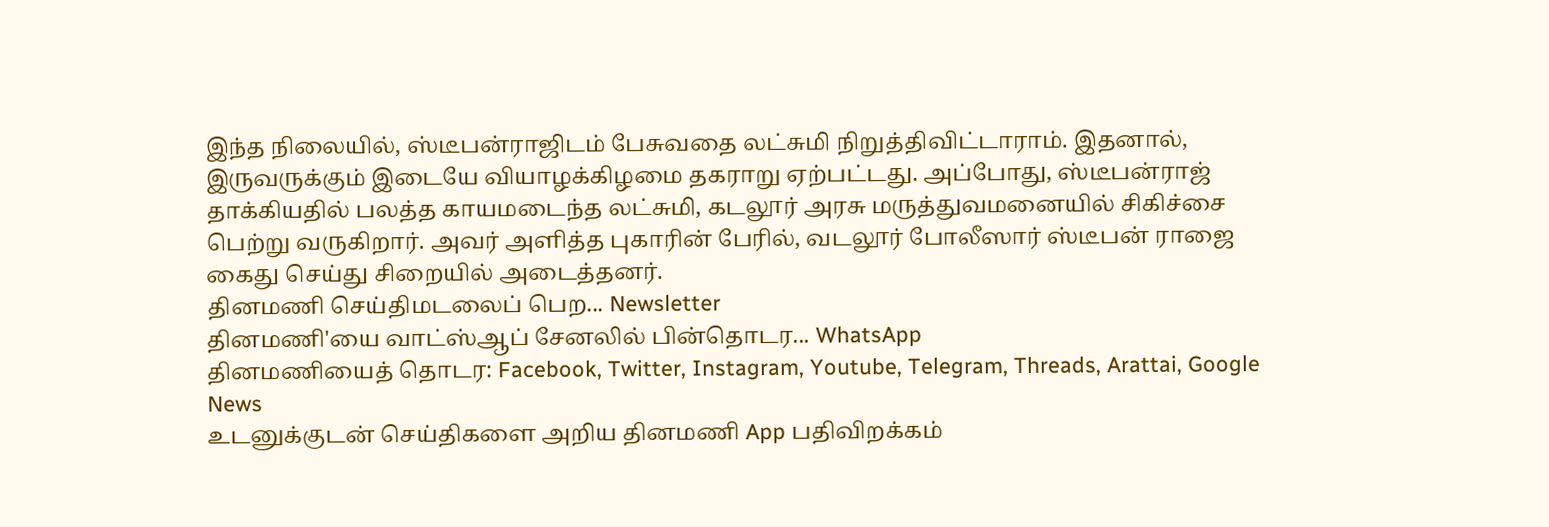இந்த நிலையில், ஸ்டீபன்ராஜிடம் பேசுவதை லட்சுமி நிறுத்திவிட்டாராம். இதனால், இருவருக்கும் இடையே வியாழக்கிழமை தகராறு ஏற்பட்டது. அப்போது, ஸ்டீபன்ராஜ் தாக்கியதில் பலத்த காயமடைந்த லட்சுமி, கடலூர் அரசு மருத்துவமனையில் சிகிச்சை பெற்று வருகிறார். அவர் அளித்த புகாரின் பேரில், வடலூர் போலீஸார் ஸ்டீபன் ராஜை கைது செய்து சிறையில் அடைத்தனர்.
தினமணி செய்திமடலைப் பெற... Newsletter
தினமணி'யை வாட்ஸ்ஆப் சேனலில் பின்தொடர... WhatsApp
தினமணியைத் தொடர: Facebook, Twitter, Instagram, Youtube, Telegram, Threads, Arattai, Google News
உடனுக்குடன் செய்திகளை அறிய தினமணி App பதிவிறக்கம்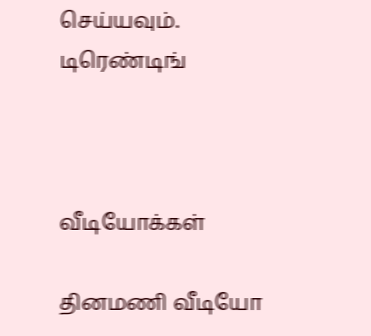செய்யவும்.
டிரெண்டிங்



வீடியோக்கள்

தினமணி வீடியோ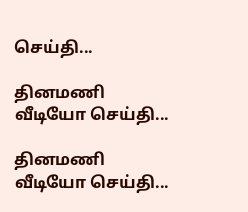செய்தி...

தினமணி வீடியோ செய்தி...

தினமணி வீடியோ செய்தி...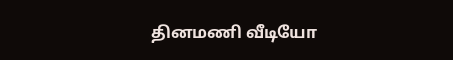தினமணி வீடியோ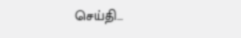செய்தி...